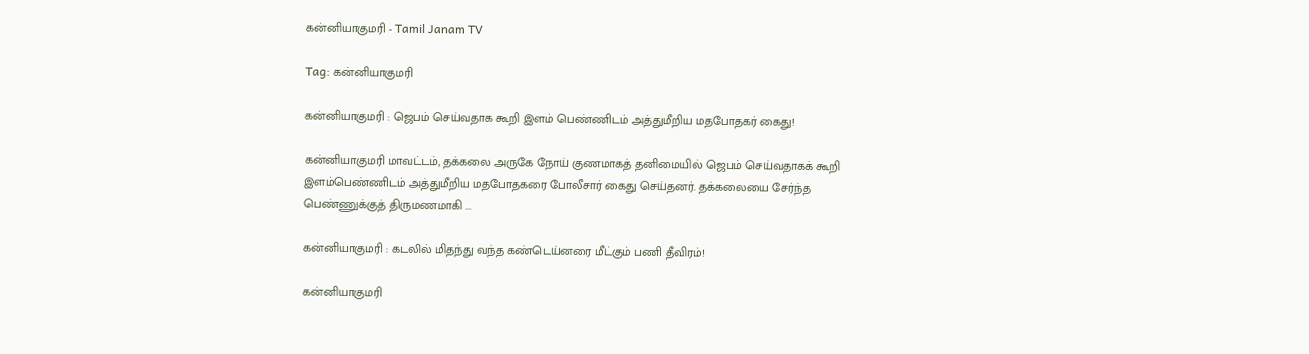கன்னியாகுமரி - Tamil Janam TV

Tag: கன்னியாகுமரி

கன்னியாகுமரி : ஜெபம் செய்வதாக கூறி இளம் பெண்ணிடம் அத்துமீறிய மதபோதகர் கைது!

கன்னியாகுமரி மாவட்டம், தக்கலை அருகே நோய் குணமாகத் தனிமையில் ஜெபம் செய்வதாகக் கூறி இளம்பெண்ணிடம் அத்துமீறிய மதபோதகரை போலீசார் கைது செய்தனர். தக்கலையை சேர்ந்த பெண்ணுக்குத் திருமணமாகி ...

கன்னியாகுமரி : கடலில் மிதந்து வந்த கண்டெய்னரை மீட்கும் பணி தீவிரம்!

கன்னியாகுமரி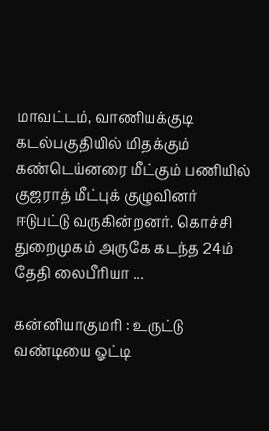மாவட்டம், வாணியக்குடி கடல்பகுதியில் மிதக்கும் கண்டெய்னரை மீட்கும் பணியில் குஜராத் மீட்புக் குழுவினர் ஈடுபட்டு வருகின்றனர். கொச்சி துறைமுகம் அருகே கடந்த 24ம் தேதி லைபீரியா ...

கன்னியாகுமரி : உருட்டு வண்டியை ஓட்டி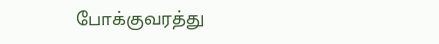போக்குவரத்து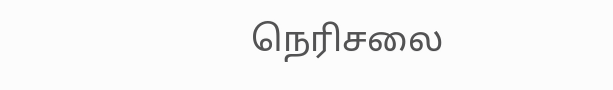நெரிசலை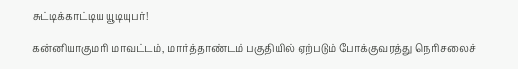சுட்டிக்காட்டிய யூடியுபர்!

கன்னியாகுமரி மாவட்டம், மார்த்தாண்டம் பகுதியில் ஏற்படும் போக்குவரத்து நெரிசலைச்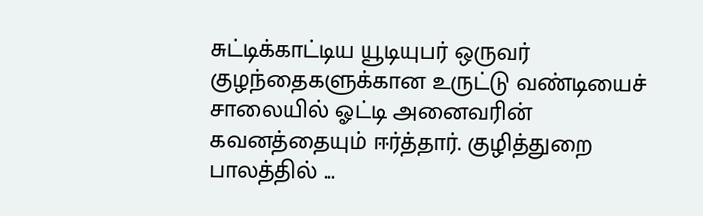சுட்டிக்காட்டிய யூடியுபர் ஒருவர் குழந்தைகளுக்கான உருட்டு வண்டியைச் சாலையில் ஓட்டி அனைவரின் கவனத்தையும் ஈர்த்தார். குழித்துறை பாலத்தில் ...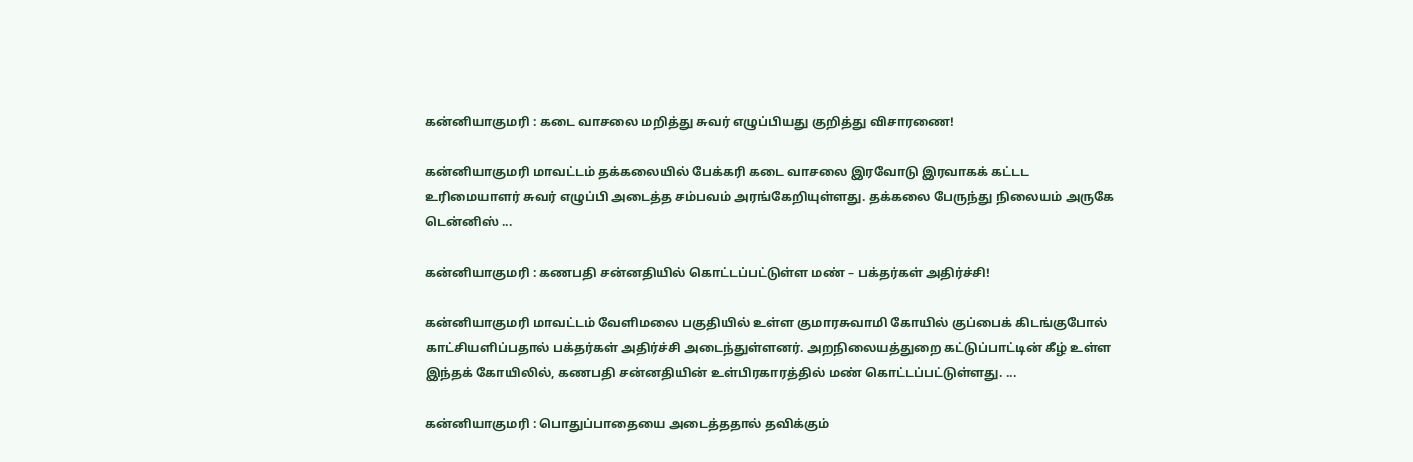கன்னியாகுமரி : கடை வாசலை மறித்து சுவர் எழுப்பியது குறித்து விசாரணை!

கன்னியாகுமரி மாவட்டம் தக்கலையில் பேக்கரி கடை வாசலை இரவோடு இரவாகக் கட்டட உரிமையாளர் சுவர் எழுப்பி அடைத்த சம்பவம் அரங்கேறியுள்ளது. தக்கலை பேருந்து நிலையம் அருகே டென்னிஸ் ...

கன்னியாகுமரி : கணபதி சன்னதியில் கொட்டப்பட்டுள்ள மண் – பக்தர்கள் அதிர்ச்சி!

கன்னியாகுமரி மாவட்டம் வேளிமலை பகுதியில் உள்ள குமாரசுவாமி கோயில் குப்பைக் கிடங்குபோல் காட்சியளிப்பதால் பக்தர்கள் அதிர்ச்சி அடைந்துள்ளனர். அறநிலையத்துறை கட்டுப்பாட்டின் கீழ் உள்ள இந்தக் கோயிலில், கணபதி சன்னதியின் உள்பிரகாரத்தில் மண் கொட்டப்பட்டுள்ளது. ...

கன்னியாகுமரி : பொதுப்பாதையை அடைத்ததால் தவிக்கும்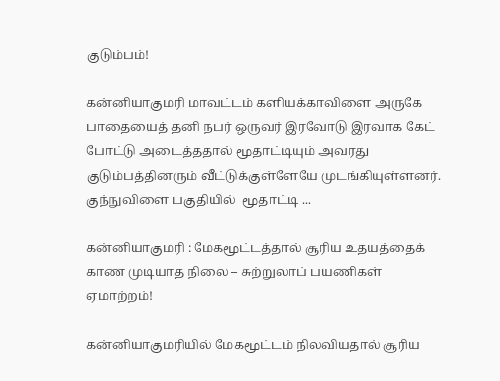குடும்பம்!

கன்னியாகுமரி மாவட்டம் களியக்காவிளை அருகே  பாதையைத் தனி நபர் ஒருவர் இரவோடு இரவாக கேட் போட்டு அடைத்ததால் மூதாட்டியும் அவரது குடும்பத்தினரும் வீட்டுக்குள்ளேயே முடங்கியுள்ளனர். குந்நுவிளை பகுதியில்  மூதாட்டி ...

கன்னியாகுமரி : மேகமூட்டத்தால் சூரிய உதயத்தைக் காண முடியாத நிலை – சுற்றுலாப் பயணிகள் ஏமாற்றம்!

கன்னியாகுமரியில் மேகமூட்டம் நிலவியதால் சூரிய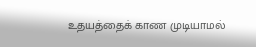உதயத்தைக் காண முடியாமல்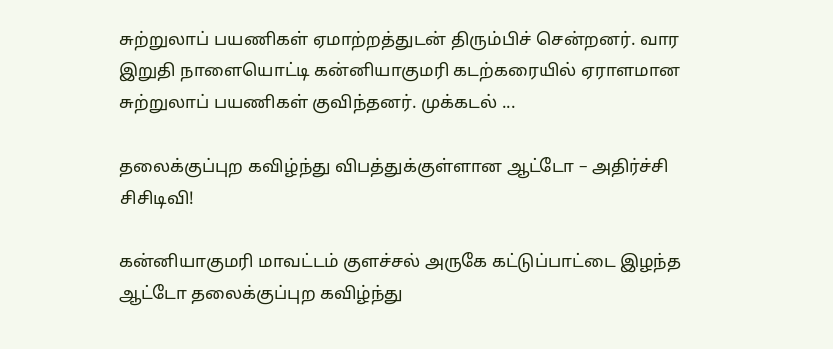சுற்றுலாப் பயணிகள் ஏமாற்றத்துடன் திரும்பிச் சென்றனர். வார இறுதி நாளையொட்டி கன்னியாகுமரி கடற்கரையில் ஏராளமான சுற்றுலாப் பயணிகள் குவிந்தனர். முக்கடல் ...

தலைக்குப்புற கவிழ்ந்து விபத்துக்குள்ளான ஆட்டோ – அதிர்ச்சி சிசிடிவி!

கன்னியாகுமரி மாவட்டம் குளச்சல் அருகே கட்டுப்பாட்டை இழந்த ஆட்டோ தலைக்குப்புற கவிழ்ந்து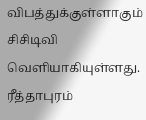விபத்துக்குள்ளாகும் சிசிடிவி வெளியாகியுள்ளது. ரீத்தாபுரம்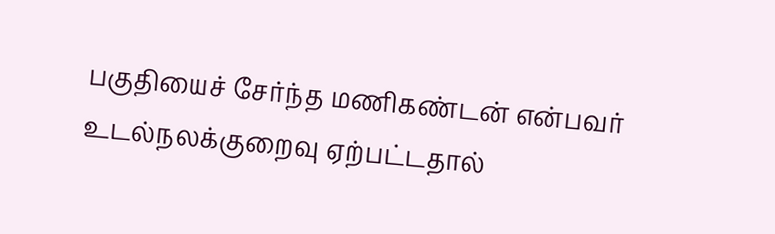பகுதியைச் சேர்ந்த மணிகண்டன் என்பவர் உடல்நலக்குறைவு ஏற்பட்டதால்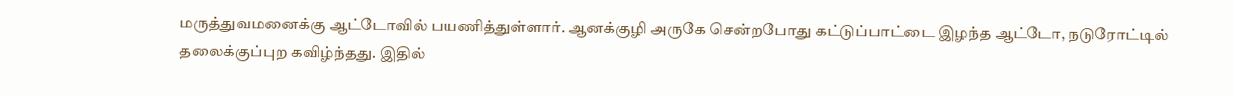மருத்துவமனைக்கு ஆட்டோவில் பயணித்துள்ளார். ஆனக்குழி அருகே சென்றபோது கட்டுப்பாட்டை இழந்த ஆட்டோ, நடுரோட்டில் தலைக்குப்புற கவிழ்ந்தது. இதில்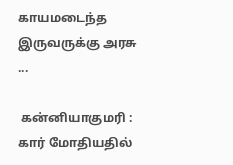காயமடைந்த இருவருக்கு அரசு ...

 கன்னியாகுமரி : கார் மோதியதில்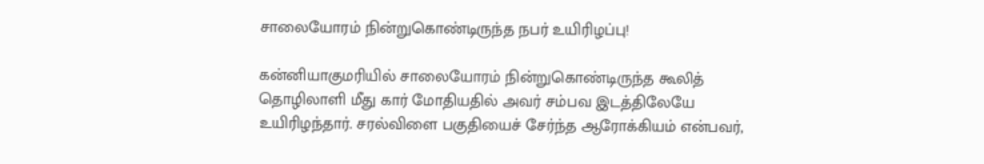சாலையோரம் நின்றுகொண்டிருந்த நபர் உயிரிழப்பு!

கன்னியாகுமரியில் சாலையோரம் நின்றுகொண்டிருந்த கூலித் தொழிலாளி மீது கார் மோதியதில் அவர் சம்பவ இடத்திலேயே உயிரிழந்தார். சரல்விளை பகுதியைச் சேர்ந்த ஆரோக்கியம் என்பவர்,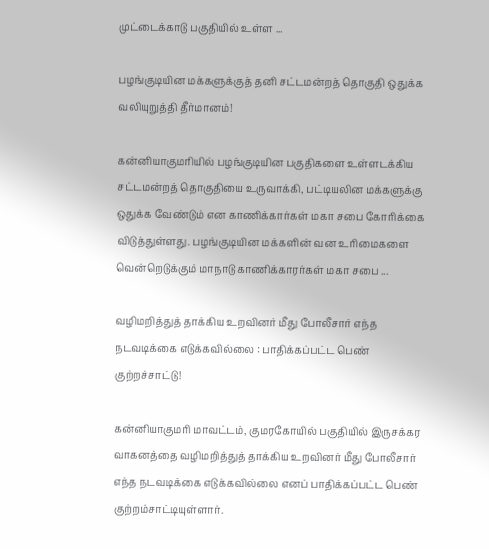முட்டைக்காடு பகுதியில் உள்ள ...

பழங்குடியின மக்களுக்குத் தனி சட்டமன்றத் தொகுதி ஒதுக்க வலியுறுத்தி தீர்மானம்!

கன்னியாகுமரியில் பழங்குடியின பகுதிகளை உள்ளடக்கிய சட்டமன்றத் தொகுதியை உருவாக்கி, பட்டியலின மக்களுக்கு ஒதுக்க வேண்டும் என காணிக்கார்கள் மகா சபை கோரிக்கை விடுத்துள்ளது. பழங்குடியின மக்களின் வன உரிமைகளை வென்றெடுக்கும் மாநாடு காணிக்காரர்கள் மகா சபை ...

வழிமறித்துத் தாக்கிய உறவினர் மீது போலீசார் எந்த நடவடிக்கை எடுக்கவில்லை : பாதிக்கப்பட்ட பெண் குற்றச்சாட்டு!

கன்னியாகுமரி மாவட்டம், குமரகோயில் பகுதியில் இருசக்கர வாகனத்தை வழிமறித்துத் தாக்கிய உறவினர் மீது போலீசார் எந்த நடவடிக்கை எடுக்கவில்லை எனப் பாதிக்கப்பட்ட பெண் குற்றம்சாட்டியுள்ளார்.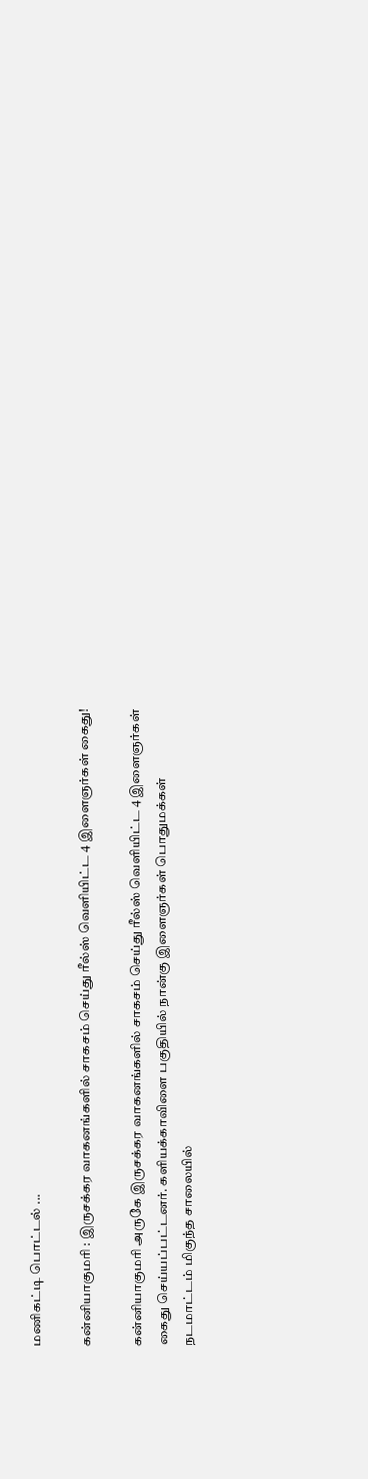மணிகட்டி பொட்டல் ...

கன்னியாகுமரி : இருசக்கர வாகனங்களில் சாகசம் செய்து ரீல்ஸ் வெளியிட்ட 4 இளைஞர்கள் கைது!

கன்னியாகுமரி அருகே இருசக்கர வாகனங்களில் சாகசம் செய்து ரீல்ஸ் வெளியிட்ட 4 இளைஞர்கள் கைது செய்யப்பட்டனர். களியக்காவிளை பகுதியில் நான்கு இளைஞர்கள் பொதுமக்கள் நடமாட்டம் மிகுந்த சாலையில்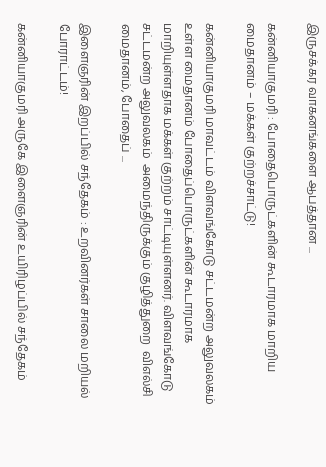இருசக்கர வாகனங்களை ஆபத்தான ...

கன்னியாகுமரி : போதைபொருட்களின் கூடாரமாக மாறிய மைதானம் – மக்கள் குற்றச்சாட்டு!

கன்னியாகுமரி மாவட்டம் விளவங்கோடு சட்டமன்ற அலுவலகம் உள்ள மைதானம் போதைப்பொருட்களின் கூடாரமாக மாறியுள்ளதாக மக்கள் குற்றம் சாட்டியுள்ளனர். விளவங்கோடு சட்டமன்ற அலுவலகம்  அமைந்திருக்கும் குழித்துறை  விஎல்சி மைதானம், போதைப் ...

இளைஞரின் இறப்பில் சந்தேகம் : உறவினர்கள் சாலை மறியல் போராட்டம்!

கன்னியாகுமரி அருகே இளைஞரின் உயிரிழப்பில் சந்தேகம்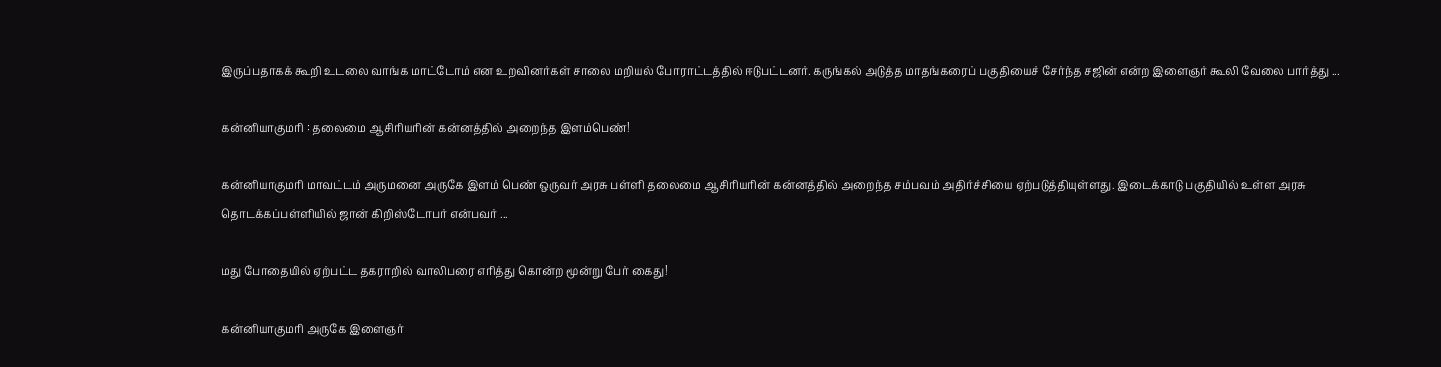இருப்பதாகக் கூறி உடலை வாங்க மாட்டோம் என உறவினர்கள் சாலை மறியல் போராட்டத்தில் ஈடுபட்டனர். கருங்கல் அடுத்த மாதங்கரைப் பகுதியைச் சேர்ந்த சஜின் என்ற இளைஞர் கூலி வேலை பார்த்து ...

கன்னியாகுமரி : தலைமை ஆசிரியரின் கன்னத்தில் அறைந்த இளம்பெண்!

கன்னியாகுமரி மாவட்டம் அருமனை அருகே இளம் பெண் ஒருவர் அரசு பள்ளி தலைமை ஆசிரியரின் கன்னத்தில் அறைந்த சம்பவம் அதிர்ச்சியை ஏற்படுத்தியுள்ளது. இடைக்காடு பகுதியில் உள்ள அரசு தொடக்கப்பள்ளியில் ஜான் கிறிஸ்டோபர் என்பவர் ...

மது போதையில் ஏற்பட்ட தகராறில் வாலிபரை எரித்து கொன்ற மூன்று பேர் கைது!

கன்னியாகுமரி அருகே இளைஞர்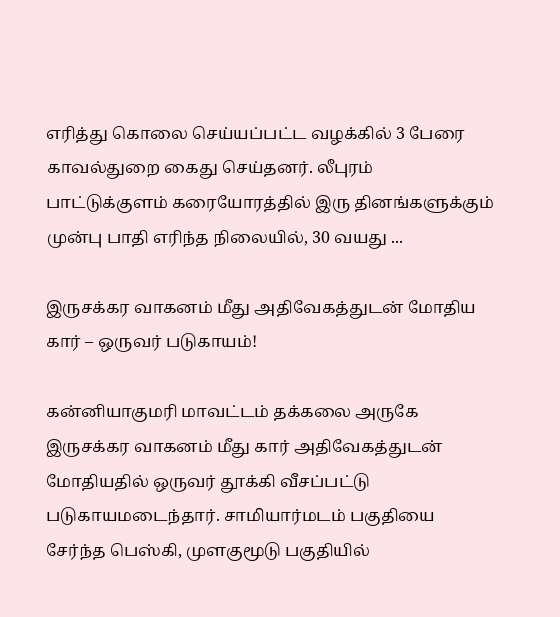எரித்து கொலை செய்யப்பட்ட வழக்கில் 3 பேரை காவல்துறை கைது செய்தனர். லீபுரம் பாட்டுக்குளம் கரையோரத்தில் இரு தினங்களுக்கும் முன்பு பாதி எரிந்த நிலையில், 30 வயது ...

இருசக்கர வாகனம் மீது அதிவேகத்துடன் மோதிய கார் – ஒருவர் படுகாயம்!

கன்னியாகுமரி மாவட்டம் தக்கலை அருகே இருசக்கர வாகனம் மீது கார் அதிவேகத்துடன் மோதியதில் ஒருவர் தூக்கி வீசப்பட்டு படுகாயமடைந்தார். சாமியார்மடம் பகுதியை சேர்ந்த பெஸ்கி, முளகுமூடு பகுதியில்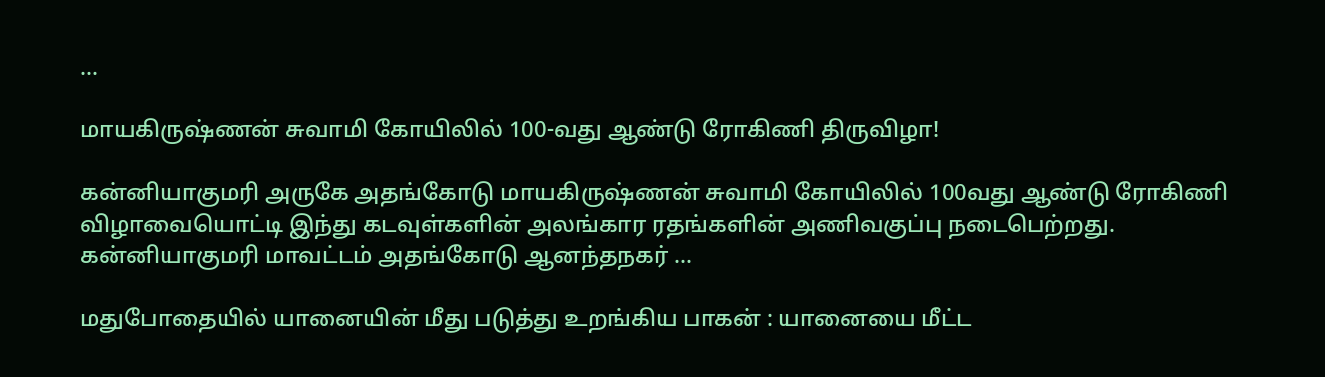...

மாயகிருஷ்ணன் சுவாமி கோயிலில் 100-வது ஆண்டு ரோகிணி திருவிழா!

கன்னியாகுமரி அருகே அதங்கோடு மாயகிருஷ்ணன் சுவாமி கோயிலில் 100வது ஆண்டு ரோகிணி விழாவையொட்டி இந்து கடவுள்களின் அலங்கார ரதங்களின் அணிவகுப்பு நடைபெற்றது. கன்னியாகுமரி மாவட்டம் அதங்கோடு ஆனந்தநகர் ...

மதுபோதையில் யானையின் மீது படுத்து உறங்கிய பாகன் : யானையை மீட்ட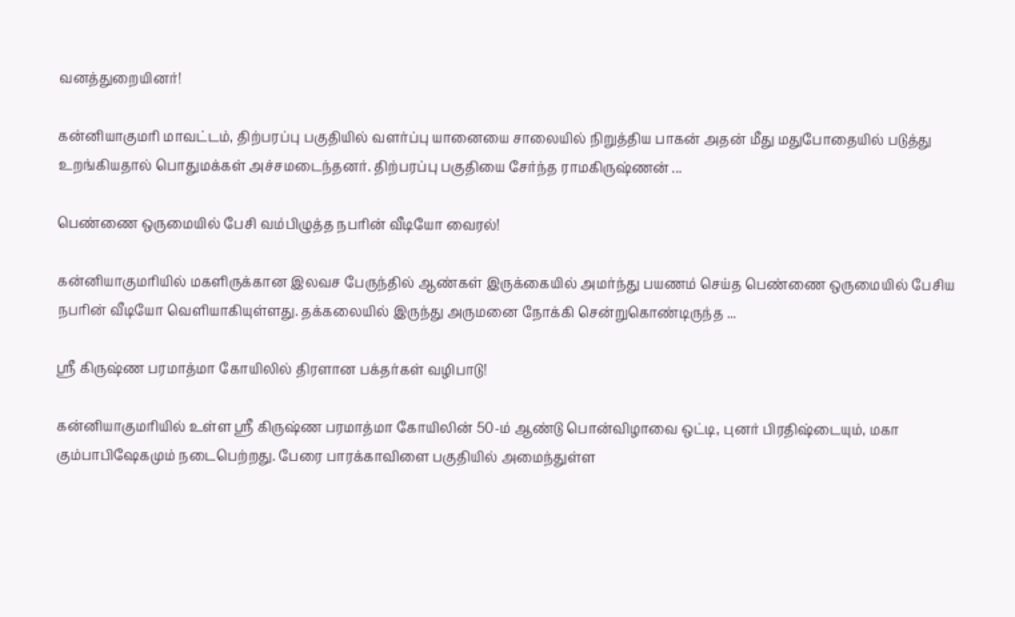வனத்துறையினர்!

கன்னியாகுமரி மாவட்டம், திற்பரப்பு பகுதியில் வளர்ப்பு யானையை சாலையில் நிறுத்திய பாகன் அதன் மீது மதுபோதையில் படுத்து உறங்கியதால் பொதுமக்கள் அச்சமடைந்தனர். திற்பரப்பு பகுதியை சேர்ந்த ராமகிருஷ்ணன் ...

பெண்ணை ஒருமையில் பேசி வம்பிழுத்த நபரின் வீடியோ வைரல்!

கன்னியாகுமரியில் மகளிருக்கான இலவச பேருந்தில் ஆண்கள் இருக்கையில் அமர்ந்து பயணம் செய்த பெண்ணை ஒருமையில் பேசிய நபரின் வீடியோ வெளியாகியுள்ளது. தக்கலையில் இருந்து அருமனை நோக்கி சென்றுகொண்டிருந்த ...

ஸ்ரீ கிருஷ்ண பரமாத்மா கோயிலில் திரளான பக்தர்கள் வழிபாடு!

கன்னியாகுமரியில் உள்ள ஸ்ரீ கிருஷ்ண பரமாத்மா கோயிலின் 50-ம் ஆண்டு பொன்விழாவை ஒட்டி, புனர் பிரதிஷ்டையும், மகா கும்பாபிஷேகமும் நடைபெற்றது. பேரை பாரக்காவிளை பகுதியில் அமைந்துள்ள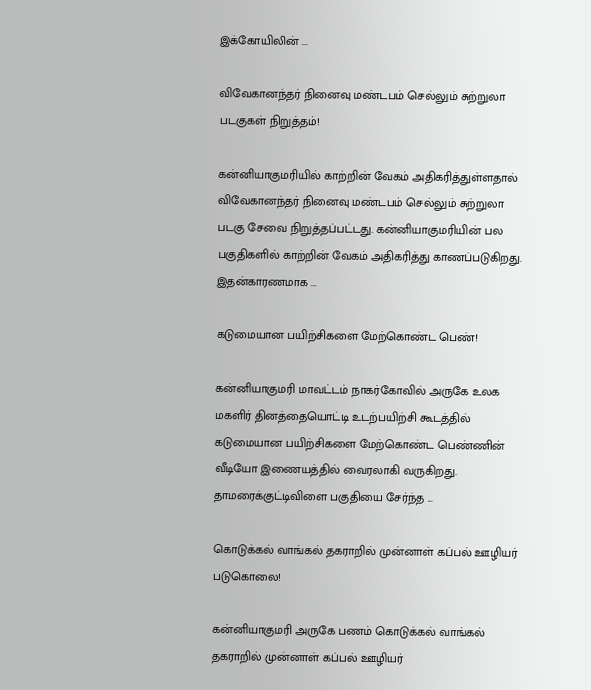இக்கோயிலின் ...

விவேகானந்தர் நினைவு மண்டபம் செல்லும் சுற்றுலா படகுகள் நிறுத்தம்!

கன்னியாகுமரியில் காற்றின் வேகம் அதிகரித்துள்ளதால் விவேகானந்தர் நினைவு மண்டபம் செல்லும் சுற்றுலா படகு சேவை நிறுத்தப்பட்டது. கன்னியாகுமரியின் பல பகுதிகளில் காற்றின் வேகம் அதிகரித்து காணப்படுகிறது. இதன்காரணமாக ...

கடுமையான பயிற்சிகளை மேற்கொண்ட பெண்!

கன்னியாகுமரி மாவட்டம் நாகர்கோவில் அருகே உலக மகளிர் தினத்தையொட்டி உடற்பயிற்சி கூடத்தில் கடுமையான பயிற்சிகளை மேற்கொண்ட பெண்ணின் வீடியோ இணையத்தில் வைரலாகி வருகிறது. தாமரைக்குட்டிவிளை பகுதியை சேர்ந்த ...

கொடுக்கல் வாங்கல் தகராறில் முன்னாள் கப்பல் ஊழியர் படுகொலை!

கன்னியாகுமரி அருகே பணம் கொடுக்கல் வாங்கல் தகராறில் முன்னாள் கப்பல் ஊழியர்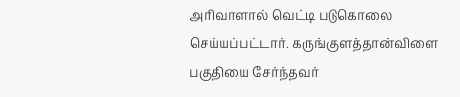அரிவாளால் வெட்டி படுகொலை செய்யப்பட்டார். கருங்குளத்தான்விளை பகுதியை சேர்ந்தவர்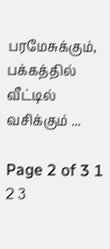பரமேசுக்கும், பக்கத்தில் வீட்டில் வசிக்கும் ...

Page 2 of 3 1 2 3